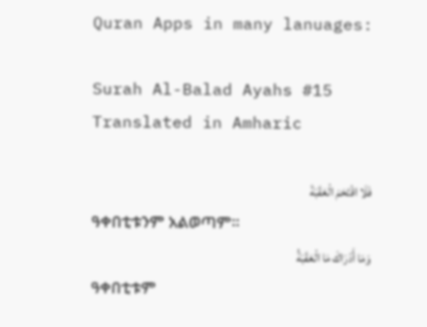Quran Apps in many lanuages:

Surah Al-Balad Ayahs #15 Translated in Amharic

فَلَا اقْتَحَمَ الْعَقَبَةَ
ዓቀበቲቱንም አልወጣም፡፡
وَمَا أَدْرَاكَ مَا الْعَقَبَةُ
ዓቀበቲቱም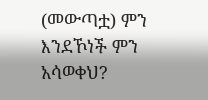(መውጣቷ) ምን እንደኾነች ምን አሳወቀህ?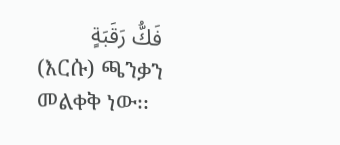فَكُّ رَقَبَةٍ
(እርሱ) ጫንቃን መልቀቅ ነው፡፡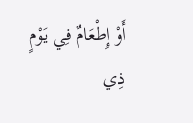أَوْ إِطْعَامٌ فِي يَوْمٍ ذِي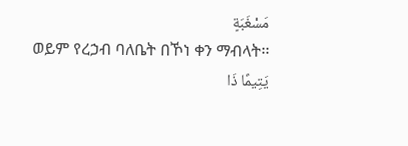مَسْغَبَةٍ
ወይም የረኃብ ባለቤት በኾነ ቀን ማብላት፡፡
يَتِيمًا ذَا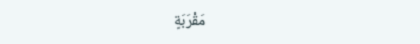مَقْرَبَةٍ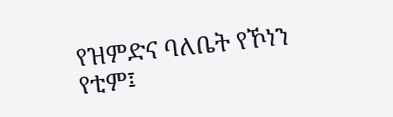የዝምድና ባለቤት የኾነን የቲም፤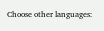Choose other languages: